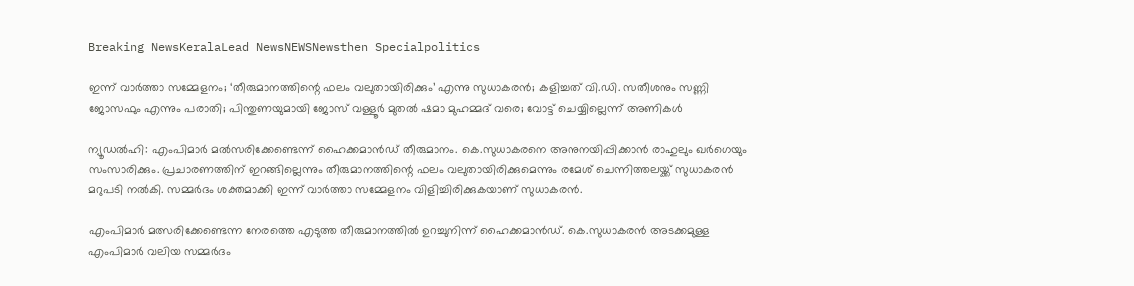Breaking NewsKeralaLead NewsNEWSNewsthen Specialpolitics

ഇന്ന് വാര്‍ത്താ സമ്മേളനം; ‘തീരുമാനത്തിന്റെ ഫലം വലുതായിരിക്കും’ എന്നു സുധാകരന്‍; കളിച്ചത് വി.ഡി. സതീശനും സണ്ണി ജോസഫും എന്നും പരാതി; പിന്തുണയുമായി ജോസ് വള്ളൂര്‍ മുതല്‍ ഷമാ മുഹമ്മദ് വരെ; വോട്ട് ചെയ്യില്ലെന്ന് അണികള്‍

ന്യൂഡല്‍ഹി: എംപിമാര്‍ മല്‍സരിക്കേണ്ടെന്ന് ഹൈക്കമാന്‍ഡ് തീരുമാനം. കെ.സുധാകരനെ അനുനയിപ്പിക്കാന്‍ രാഹുലും ഖര്‍ഗെയും സംസാരിക്കും. പ്രചാരണത്തിന് ഇറങ്ങില്ലെന്നും തീരുമാനത്തിന്റെ ഫലം വലുതായിരിക്കുമെന്നും രമേശ് ചെന്നിത്തലയ്ക്ക് സുധാകരന്‍ മറുപടി നല്‍കി. സമ്മര്‍ദം ശക്തമാക്കി ഇന്ന് വാര്‍ത്താ സമ്മേളനം വിളിച്ചിരിക്കുകയാണ് സുധാകരന്‍.

എംപിമാര്‍ മത്സരിക്കേണ്ടെന്ന നേരത്തെ എടുത്ത തീരുമാനത്തില്‍ ഉറച്ചുനിന്ന് ഹൈക്കമാന്‍ഡ്. കെ.സുധാകരന്‍ അടക്കമുള്ള എംപിമാര്‍ വലിയ സമ്മര്‍ദം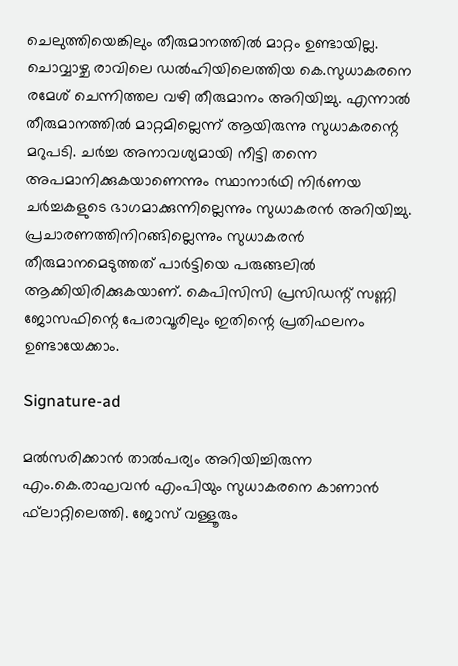ചെലുത്തിയെങ്കിലും തീരുമാനത്തില്‍ മാറ്റം ഉണ്ടായില്ല. ചൊവ്വാഴ്ച രാവിലെ ഡല്‍ഹിയിലെത്തിയ കെ.സുധാകരനെ രമേശ് ചെന്നിത്തല വഴി തീരുമാനം അറിയിച്ചു. എന്നാല്‍ തീരുമാനത്തില്‍ മാറ്റമില്ലെന്ന് ആയിരുന്നു സുധാകരന്റെ മറുപടി. ചര്‍ച്ച അനാവശ്യമായി നീട്ടി തന്നെ അപമാനിക്കുകയാണെന്നും സ്ഥാനാര്‍ഥി നിര്‍ണയ ചര്‍ച്ചകളുടെ ഭാഗമാക്കുന്നില്ലെന്നും സുധാകരന്‍ അറിയിച്ചു. പ്രചാരണത്തിനിറങ്ങില്ലെന്നും സുധാകരന്‍ തീരുമാനമെടുത്തത് പാര്‍ട്ടിയെ പരുങ്ങലില്‍ ആക്കിയിരിക്കുകയാണ്. കെപിസിസി പ്രസിഡന്റ് സണ്ണി ജോസഫിന്റെ പേരാവൂരിലും ഇതിന്റെ പ്രതിഫലനം ഉണ്ടായേക്കാം.

Signature-ad

മല്‍സരിക്കാന്‍ താല്‍പര്യം അറിയിച്ചിരുന്ന എം.കെ.രാഘവന്‍ എംപിയും സുധാകരനെ കാണാന്‍ ഫ്‌ലാറ്റിലെത്തി. ജോസ് വള്ളൂരും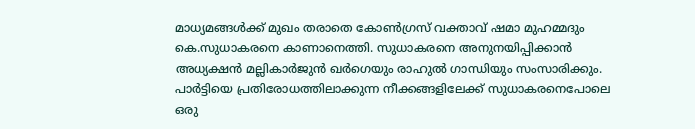മാധ്യമങ്ങള്‍ക്ക് മുഖം തരാതെ കോണ്‍ഗ്രസ് വക്താവ് ഷമാ മുഹമ്മദും കെ.സുധാകരനെ കാണാനെത്തി. സുധാകരനെ അനുനയിപ്പിക്കാന്‍ അധ്യക്ഷന്‍ മല്ലികാര്‍ജുന്‍ ഖര്‍ഗെയും രാഹുല്‍ ഗാന്ധിയും സംസാരിക്കും. പാര്‍ട്ടിയെ പ്രതിരോധത്തിലാക്കുന്ന നീക്കങ്ങളിലേക്ക് സുധാകരനെപോലെ ഒരു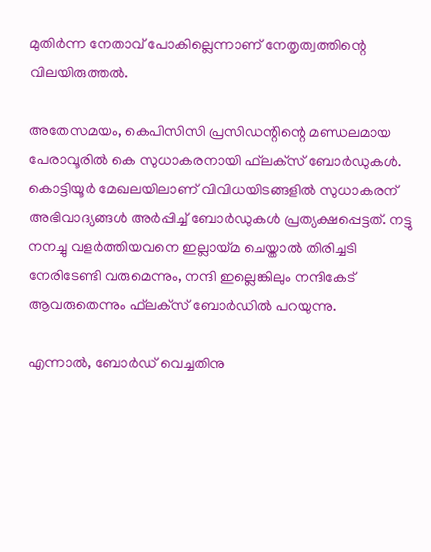മുതിര്‍ന്ന നേതാവ് പോകില്ലെന്നാണ് നേതൃത്വത്തിന്റെ വിലയിരുത്തല്‍.

അതേസമയം, കെപിസിസി പ്രസിഡന്റിന്റെ മണ്ഡലമായ പേരാവൂരില്‍ കെ സുധാകരനായി ഫ്‌ലക്‌സ് ബോര്‍ഡുകള്‍. കൊട്ടിയൂര്‍ മേഖലയിലാണ് വിവിധയിടങ്ങളില്‍ സുധാകരന് അഭിവാദ്യങ്ങള്‍ അര്‍പ്പിച്ച് ബോര്‍ഡുകള്‍ പ്രത്യക്ഷപ്പെട്ടത്. നട്ടു നനച്ചു വളര്‍ത്തിയവനെ ഇല്ലായ്മ ചെയ്താല്‍ തിരിച്ചടി നേരിടേണ്ടി വരുമെന്നും, നന്ദി ഇല്ലെങ്കിലും നന്ദികേട് ആവരുതെന്നും ഫ്‌ലക്‌സ് ബോര്‍ഡില്‍ പറയുന്നു.

എന്നാല്‍, ബോര്‍ഡ് വെച്ചതിനു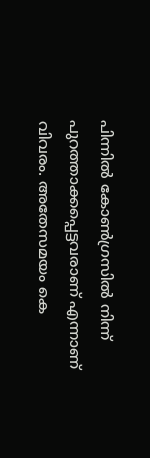പിന്നില്‍ കോണ്‍ഗ്രസില്‍ നിന്ന് പുറത്താക്കപ്പെട്ടവരാണ് എന്നാണ് വിവരം. അതേസമയം കെ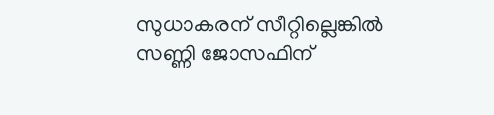സുധാകരന് സീറ്റില്ലെങ്കില്‍ സണ്ണി ജോസഫിന്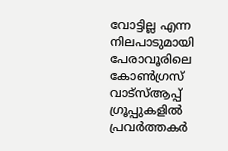വോട്ടില്ല എന്ന നിലപാടുമായി പേരാവൂരിലെ കോണ്‍ഗ്രസ് വാട്‌സ്ആപ്പ് ഗ്രൂപ്പുകളില്‍ പ്രവര്‍ത്തകര്‍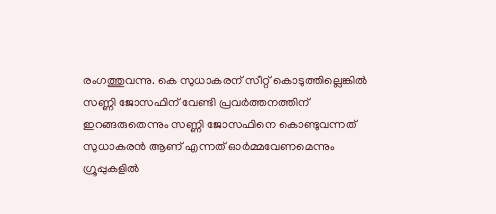രംഗത്തുവന്നു. കെ സുധാകരന് സീറ്റ് കൊടുത്തില്ലെങ്കില്‍ സണ്ണി ജോസഫിന് വേണ്ടി പ്രവര്‍ത്തനത്തിന് ഇറങ്ങരുതെന്നും സണ്ണി ജോസഫിനെ കൊണ്ടുവന്നത് സുധാകരന്‍ ആണ് എന്നത് ഓര്‍മ്മവേണമെന്നും ഗ്രൂപ്പുകളില്‍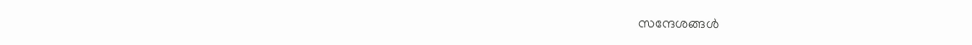സന്ദേശങ്ങള്‍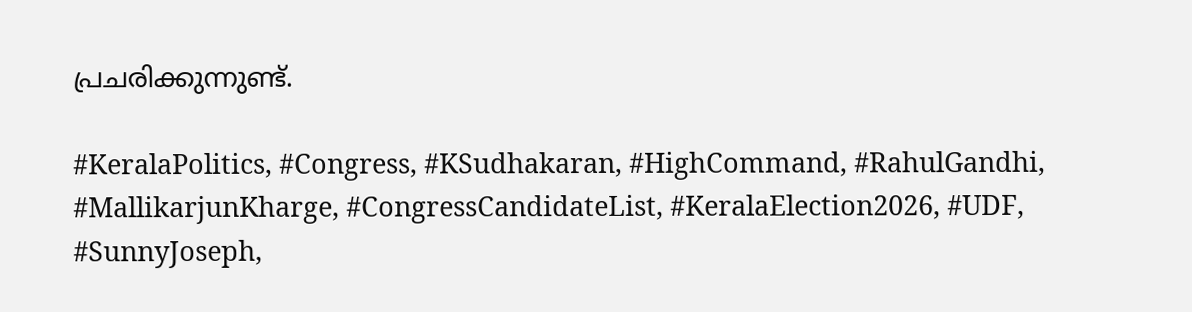പ്രചരിക്കുന്നുണ്ട്.

#KeralaPolitics, #Congress, #KSudhakaran, #HighCommand, #RahulGandhi, #MallikarjunKharge, #CongressCandidateList, #KeralaElection2026, #UDF, #SunnyJoseph,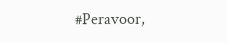#Peravoor,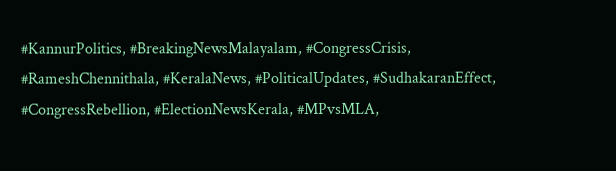#KannurPolitics, #BreakingNewsMalayalam, #CongressCrisis, #RameshChennithala, #KeralaNews, #PoliticalUpdates, #SudhakaranEffect, #CongressRebellion, #ElectionNewsKerala, #MPvsMLA,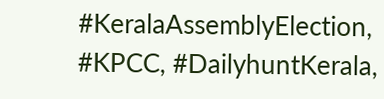#KeralaAssemblyElection, #KPCC, #DailyhuntKerala,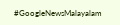#GoogleNewsMalayalam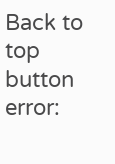Back to top button
error: